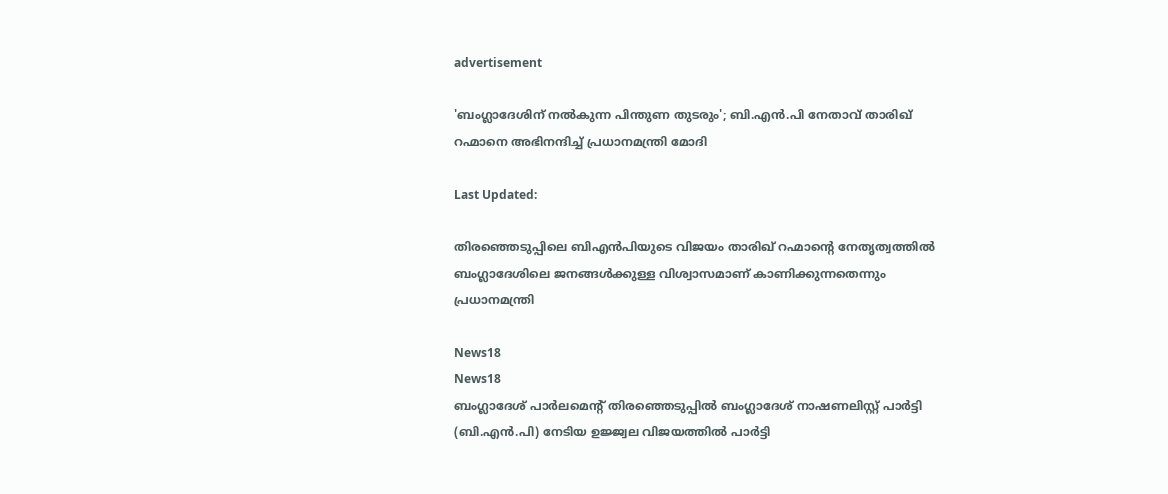advertisement

'ബംഗ്ലാദേശിന് നൽകുന്ന പിന്തുണ തുടരും'; ബി.എൻ.പി നേതാവ് താരിഖ് റഹ്മാനെ അഭിനന്ദിച്ച് പ്രധാനമന്ത്രി മോദി

Last Updated:

തിരഞ്ഞെടുപ്പിലെ ബിഎൻപിയുടെ വിജയം താരിഖ് റഹ്മാന്റെ നേതൃത്വത്തിൽ ബംഗ്ലാദേശിലെ ജനങ്ങൾക്കുള്ള വിശ്വാസമാണ് കാണിക്കുന്നതെന്നും പ്രധാനമന്ത്രി

News18
News18
ബംഗ്ലാദേശ് പാർലമെന്റ് തിരഞ്ഞെടുപ്പിൽ ബംഗ്ലാദേശ് നാഷണലിസ്റ്റ് പാർട്ടി (ബി.എൻ.പി) നേടിയ ഉജ്ജ്വല വിജയത്തിൽ പാർട്ടി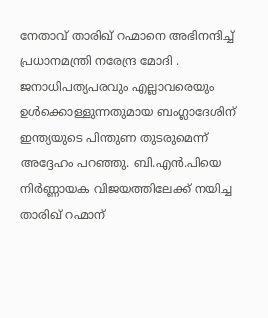നേതാവ് താരിഖ് റഹ്മാനെ അഭിനന്ദിച്ച് പ്രധാനമന്ത്രി നരേന്ദ്ര മോദി . ജനാധിപത്യപരവും എല്ലാവരെയും ഉൾക്കൊള്ളുന്നതുമായ ബംഗ്ലാദേശിന് ഇന്ത്യയുടെ പിന്തുണ തുടരുമെന്ന് അദ്ദേഹം പറഞ്ഞു. ബി.എൻ.പിയെ നിർണ്ണായക വിജയത്തിലേക്ക് നയിച്ച താരിഖ് റഹ്മാന്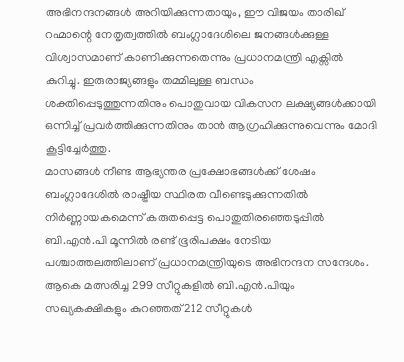അഭിനന്ദനങ്ങൾ അറിയിക്കുന്നതായും, ഈ വിജയം താരിഖ് റഹ്മാന്റെ നേതൃത്വത്തിൽ ബംഗ്ലാദേശിലെ ജനങ്ങൾക്കുള്ള വിശ്വാസമാണ് കാണിക്കുന്നതെന്നും പ്രധാനമന്ത്രി എക്സിൽ കുറിച്ചു. ഇരുരാജ്യങ്ങളും തമ്മിലുള്ള ബന്ധം ശക്തിപ്പെടുത്തുന്നതിനും പൊതുവായ വികസന ലക്ഷ്യങ്ങൾക്കായി ഒന്നിച്ച് പ്രവർത്തിക്കുന്നതിനും താൻ ആഗ്രഹിക്കുന്നുവെന്നും മോദി കൂട്ടിച്ചേർത്തു.
മാസങ്ങൾ നീണ്ട ആഭ്യന്തര പ്രക്ഷോഭങ്ങൾക്ക് ശേഷം ബംഗ്ലാദേശിൽ രാഷ്ട്രീയ സ്ഥിരത വീണ്ടെടുക്കുന്നതിൽ നിർണ്ണായകമെന്ന് കരുതപ്പെട്ട പൊതുതിരഞ്ഞെടുപ്പിൽ ബി.എൻ.പി മൂന്നിൽ രണ്ട് ഭൂരിപക്ഷം നേടിയ പശ്ചാത്തലത്തിലാണ് പ്രധാനമന്ത്രിയുടെ അഭിനന്ദന സന്ദേശം. ആകെ മത്സരിച്ച 299 സീറ്റുകളിൽ ബി.എൻ.പിയും സഖ്യകക്ഷികളും കുറഞ്ഞത് 212 സീറ്റുകൾ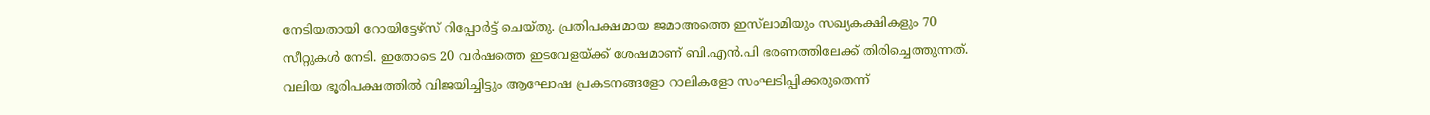നേടിയതായി റോയിട്ടേഴ്സ് റിപ്പോർട്ട് ചെയ്തു. പ്രതിപക്ഷമായ ജമാഅത്തെ ഇസ്‌ലാമിയും സഖ്യകക്ഷികളും 70 സീറ്റുകൾ നേടി. ഇതോടെ 20 വർഷത്തെ ഇടവേളയ്ക്ക് ശേഷമാണ് ബി.എൻ.പി ഭരണത്തിലേക്ക് തിരിച്ചെത്തുന്നത്. വലിയ ഭൂരിപക്ഷത്തിൽ വിജയിച്ചിട്ടും ആഘോഷ പ്രകടനങ്ങളോ റാലികളോ സംഘടിപ്പിക്കരുതെന്ന്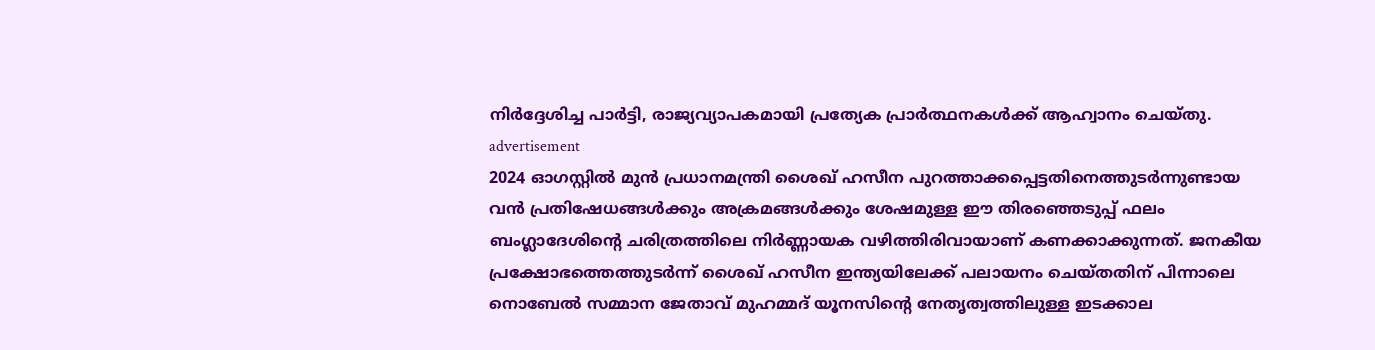നിർദ്ദേശിച്ച പാർട്ടി, രാജ്യവ്യാപകമായി പ്രത്യേക പ്രാർത്ഥനകൾക്ക് ആഹ്വാനം ചെയ്തു.
advertisement
2024 ഓഗസ്റ്റിൽ മുൻ പ്രധാനമന്ത്രി ശൈഖ് ഹസീന പുറത്താക്കപ്പെട്ടതിനെത്തുടർന്നുണ്ടായ വൻ പ്രതിഷേധങ്ങൾക്കും അക്രമങ്ങൾക്കും ശേഷമുള്ള ഈ തിരഞ്ഞെടുപ്പ് ഫലം ബംഗ്ലാദേശിന്റെ ചരിത്രത്തിലെ നിർണ്ണായക വഴിത്തിരിവായാണ് കണക്കാക്കുന്നത്. ജനകീയ പ്രക്ഷോഭത്തെത്തുടർന്ന് ശൈഖ് ഹസീന ഇന്ത്യയിലേക്ക് പലായനം ചെയ്തതിന് പിന്നാലെ നൊബേൽ സമ്മാന ജേതാവ് മുഹമ്മദ് യൂനസിന്റെ നേതൃത്വത്തിലുള്ള ഇടക്കാല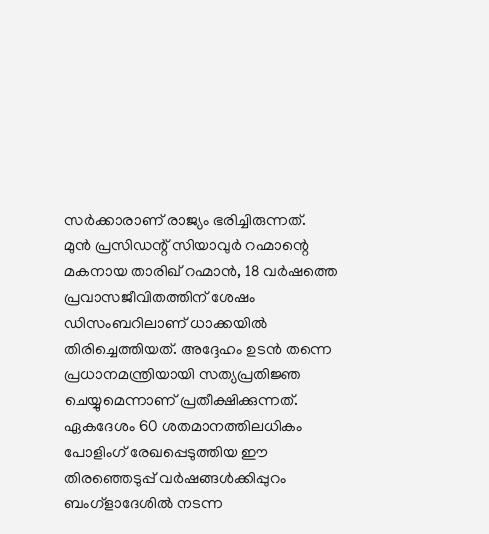സർക്കാരാണ് രാജ്യം ഭരിച്ചിരുന്നത്.
മുൻ പ്രസിഡന്റ് സിയാവുർ റഹ്മാന്റെ മകനായ താരിഖ് റഹ്മാൻ, 18 വർഷത്തെ പ്രവാസജീവിതത്തിന് ശേഷം ഡിസംബറിലാണ് ധാക്കയിൽ തിരിച്ചെത്തിയത്. അദ്ദേഹം ഉടൻ തന്നെ പ്രധാനമന്ത്രിയായി സത്യപ്രതിജ്ഞ ചെയ്യുമെന്നാണ് പ്രതീക്ഷിക്കുന്നത്. ഏകദേശം 60 ശതമാനത്തിലധികം പോളിംഗ് രേഖപ്പെടുത്തിയ ഈ തിരഞ്ഞെടുപ്പ് വർഷങ്ങൾക്കിപ്പുറം ബംഗ്ളാദേശിൽ നടന്ന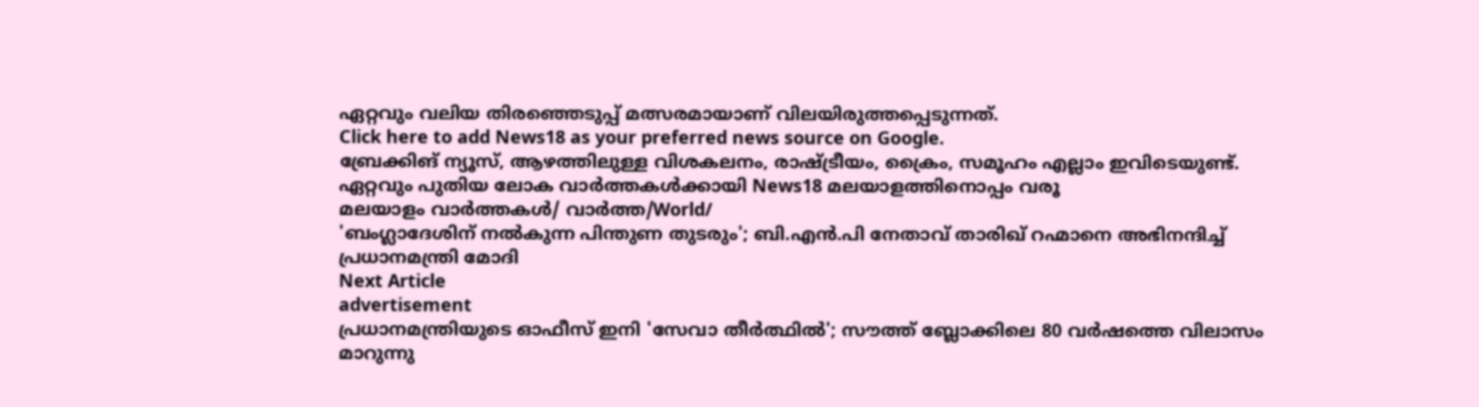ഏറ്റവും വലിയ തിരഞ്ഞെടുപ്പ് മത്സരമായാണ് വിലയിരുത്തപ്പെടുന്നത്.
Click here to add News18 as your preferred news source on Google.
ബ്രേക്കിങ് ന്യൂസ്, ആഴത്തിലുള്ള വിശകലനം, രാഷ്ട്രീയം, ക്രൈം, സമൂഹം എല്ലാം ഇവിടെയുണ്ട്. ഏറ്റവും പുതിയ ലോക വാർത്തകൾക്കായി News18 മലയാളത്തിനൊപ്പം വരൂ
മലയാളം വാർത്തകൾ/ വാർത്ത/World/
'ബംഗ്ലാദേശിന് നൽകുന്ന പിന്തുണ തുടരും'; ബി.എൻ.പി നേതാവ് താരിഖ് റഹ്മാനെ അഭിനന്ദിച്ച് പ്രധാനമന്ത്രി മോദി
Next Article
advertisement
പ്രധാനമന്ത്രിയുടെ ഓഫീസ് ഇനി 'സേവാ തീർത്ഥിൽ'; സൗത്ത് ബ്ലോക്കിലെ 80 വർഷത്തെ വിലാസം മാറുന്നു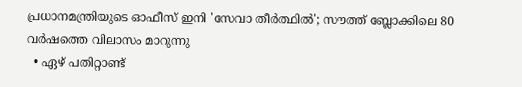പ്രധാനമന്ത്രിയുടെ ഓഫീസ് ഇനി 'സേവാ തീർത്ഥിൽ'; സൗത്ത് ബ്ലോക്കിലെ 80 വർഷത്തെ വിലാസം മാറുന്നു
  • ഏഴ് പതിറ്റാണ്ട്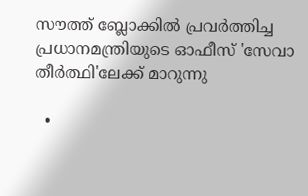സൗത്ത് ബ്ലോക്കിൽ പ്രവർത്തിച്ച പ്രധാനമന്ത്രിയുടെ ഓഫീസ് 'സേവാ തീർത്ഥി'ലേക്ക് മാറുന്നു

  •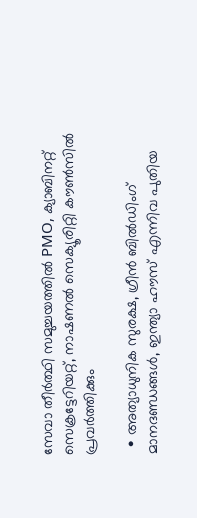സേവാ തീർത്ഥി സമുച്ചയത്തിൽ PMO, ക്യാബിനറ്റ് സെക്രട്ടേറിയറ്റ്, നാഷണൽ സെക്യൂരിറ്റി കൗൺസിൽ പ്രവർത്തിക്കും

  • അത്യാധുനിക സുരക്ഷ, ഗ്രീൻ ബിൽഡിംഗ് മാനദണ്ഡങ്ങൾ, ഇന്ത്യാ ഹൗസ് എന്നിവ പുതിയ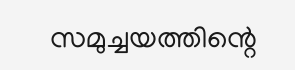സമുച്ചയത്തിന്റെ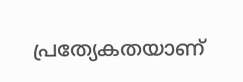പ്രത്യേകതയാണ്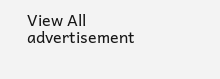View All
advertisement